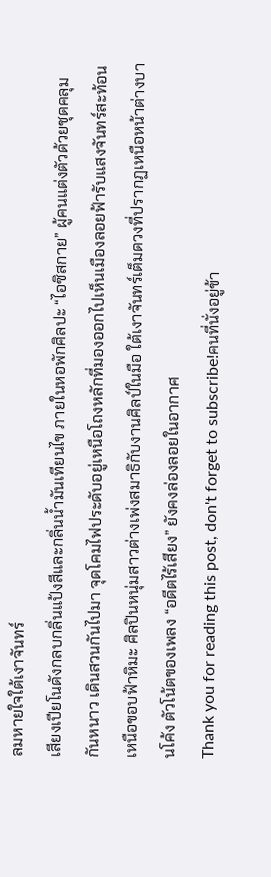ลมหายใจใต้เงาจันทร์
เสียงเปียโนดังกลบกลิ่นแป้งสีและกลิ่นน้ำมันเทียนไข ภายในหอพักศิลปะ “ไอซิสกาย” ผู้คนแต่งตัวด้วยชุดคลุมกันหนาว เดินสวนกันไปมา จุดโคมไฟประดับอยู่เหนือโถงหลักที่มองออกไปเห็นเมืองลอยฟ้ารับแสงจันทร์สะท้อนเหนือขอบฟ้าหิมะ ศิลปินหนุ่มสาวต่างเพ่งสมาธิกับงานศิลป์ในมือ ใต้เงาจันทร์เต็มดวงที่ปรากฏเหนือหน้าต่างบานโค้ง ตัวโน้ตของเพลง “อดีตไร้เสียง” ยังคงล่องลอยในอากาศ
Thank you for reading this post, don't forget to subscribe!คนที่นั่งอยู่ข้า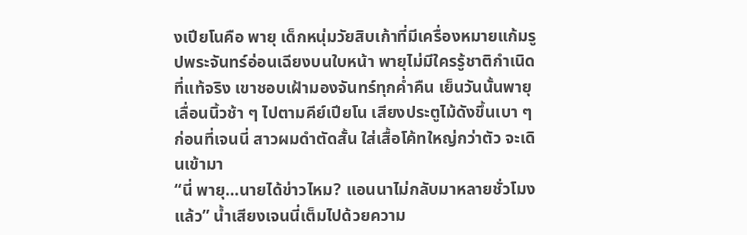งเปียโนคือ พายุ เด็กหนุ่มวัยสิบเก้าที่มีเครื่องหมายแก้มรูปพระจันทร์อ่อนเฉียงบนใบหน้า พายุไม่มีใครรู้ชาติกำเนิดที่แท้จริง เขาชอบเฝ้ามองจันทร์ทุกค่ำคืน เย็นวันนั้นพายุเลื่อนนิ้วช้า ๆ ไปตามคีย์เปียโน เสียงประตูไม้ดังขึ้นเบา ๆ ก่อนที่เจนนี่ สาวผมดำตัดสั้น ใส่เสื้อโค้ทใหญ่กว่าตัว จะเดินเข้ามา
“นี่ พายุ…นายได้ข่าวไหม? แอนนาไม่กลับมาหลายชั่วโมงแล้ว” น้ำเสียงเจนนี่เต็มไปด้วยความ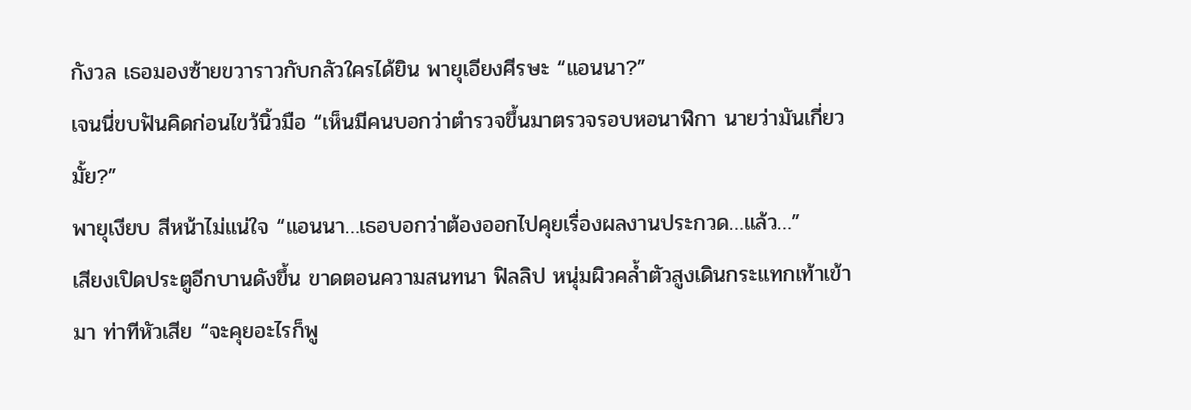กังวล เธอมองซ้ายขวาราวกับกลัวใครได้ยิน พายุเอียงศีรษะ “แอนนา?”
เจนนี่ขบฟันคิดก่อนไขว้นิ้วมือ “เห็นมีคนบอกว่าตำรวจขึ้นมาตรวจรอบหอนาฬิกา นายว่ามันเกี่ยวมั้ย?”
พายุเงียบ สีหน้าไม่แน่ใจ “แอนนา…เธอบอกว่าต้องออกไปคุยเรื่องผลงานประกวด…แล้ว…”
เสียงเปิดประตูอีกบานดังขึ้น ขาดตอนความสนทนา ฟิลลิป หนุ่มผิวคล้ำตัวสูงเดินกระแทกเท้าเข้ามา ท่าทีหัวเสีย “จะคุยอะไรก็พู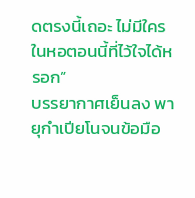ดตรงนี้เถอะ ไม่มีใครในหอตอนนี้ที่ไว้ใจได้หรอก”
บรรยากาศเย็นลง พายุกำเปียโนจนข้อมือ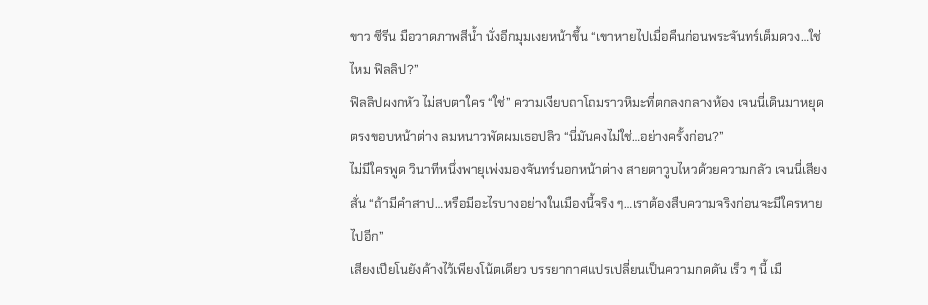ขาว ซีรีน มือวาดภาพสีน้ำ นั่งอีกมุมเงยหน้าขึ้น “เขาหายไปเมื่อคืนก่อนพระจันทร์เต็มดวง…ใช่ไหม ฟิลลิป?”
ฟิลลิปผงกหัว ไม่สบตาใคร “ใช่” ความเงียบถาโถมราวหิมะที่ตกลงกลางห้อง เจนนี่เดินมาหยุดตรงขอบหน้าต่าง ลมหนาวพัดผมเธอปลิว “นี่มันคงไม่ใช่…อย่างครั้งก่อน?”
ไม่มีใครพูด วินาทีหนึ่งพายุเพ่งมองจันทร์นอกหน้าต่าง สายตาวูบไหวด้วยความกลัว เจนนี่เสียงสั่น “ถ้ามีคำสาป…หรือมีอะไรบางอย่างในเมืองนี้จริง ๆ…เราต้องสืบความจริงก่อนจะมีใครหายไปอีก”
เสียงเปียโนยังค้างไว้เพียงโน้ตเดียว บรรยากาศแปรเปลี่ยนเป็นความกดดัน เร็ว ๆ นี้ เมื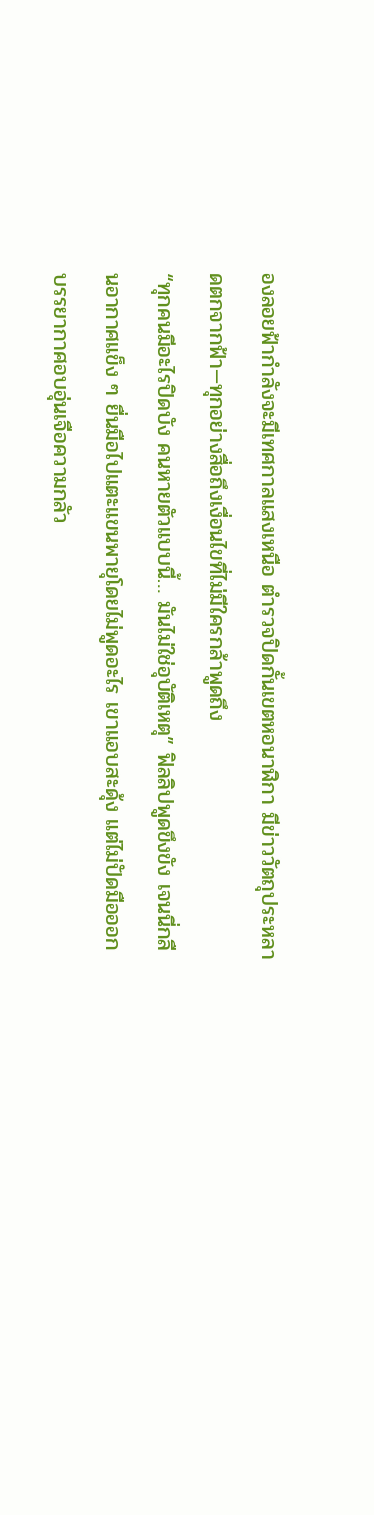องลอยฟ้ากำลังจะมีเทศกาลแสงเหนือ ตำรวจปิดกั้นเขตหอนาฬิกา มีข่าววัตถุประหลาดตกจากฟ้า—ทุกอย่างสื่อถึงเงื่อนไขที่ไม่มีใครกล้าพูดถึง
“ทุกคนมีอะไรปิดบัง คนหายตัวแบบนี้… มันไม่ใช่อุบัติเหตุ” ฟิลลิปพูดขึงขัง เจนนี่กลืนอากาศแข็ง ๆ ยื่นมือไปแตะแขนพายุโดยไม่พูดอะไร เขาแอบสะดุ้ง แต่ไม่ปัดมือออก บรรยากาศอบอุ่นเจือความกลัว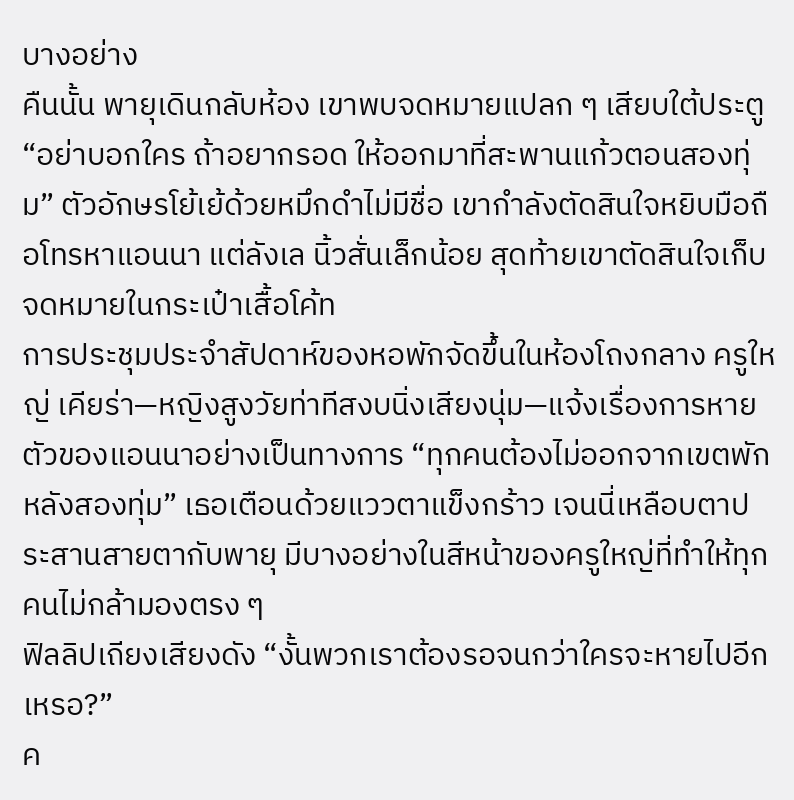บางอย่าง
คืนนั้น พายุเดินกลับห้อง เขาพบจดหมายแปลก ๆ เสียบใต้ประตู “อย่าบอกใคร ถ้าอยากรอด ให้ออกมาที่สะพานแก้วตอนสองทุ่ม” ตัวอักษรโย้เย้ด้วยหมึกดำไม่มีชื่อ เขากำลังตัดสินใจหยิบมือถือโทรหาแอนนา แต่ลังเล นิ้วสั่นเล็กน้อย สุดท้ายเขาตัดสินใจเก็บจดหมายในกระเป๋าเสื้อโค้ท
การประชุมประจำสัปดาห์ของหอพักจัดขึ้นในห้องโถงกลาง ครูใหญ่ เคียร่า—หญิงสูงวัยท่าทีสงบนิ่งเสียงนุ่ม—แจ้งเรื่องการหายตัวของแอนนาอย่างเป็นทางการ “ทุกคนต้องไม่ออกจากเขตพักหลังสองทุ่ม” เธอเตือนด้วยแววตาแข็งกร้าว เจนนี่เหลือบตาประสานสายตากับพายุ มีบางอย่างในสีหน้าของครูใหญ่ที่ทำให้ทุกคนไม่กล้ามองตรง ๆ
ฟิลลิปเถียงเสียงดัง “งั้นพวกเราต้องรอจนกว่าใครจะหายไปอีกเหรอ?”
ค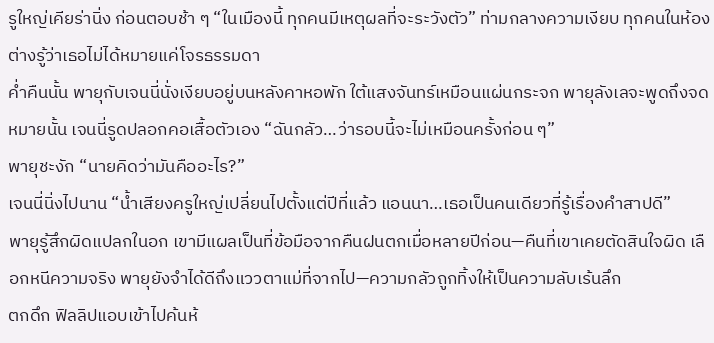รูใหญ่เคียร่านิ่ง ก่อนตอบช้า ๆ “ในเมืองนี้ ทุกคนมีเหตุผลที่จะระวังตัว” ท่ามกลางความเงียบ ทุกคนในห้องต่างรู้ว่าเธอไม่ได้หมายแค่โจรธรรมดา
ค่ำคืนนั้น พายุกับเจนนี่นั่งเงียบอยู่บนหลังคาหอพัก ใต้แสงจันทร์เหมือนแผ่นกระจก พายุลังเลจะพูดถึงจดหมายนั้น เจนนี่รูดปลอกคอเสื้อตัวเอง “ฉันกลัว…ว่ารอบนี้จะไม่เหมือนครั้งก่อน ๆ”
พายุชะงัก “นายคิดว่ามันคืออะไร?”
เจนนี่นิ่งไปนาน “น้ำเสียงครูใหญ่เปลี่ยนไปตั้งแต่ปีที่แล้ว แอนนา…เธอเป็นคนเดียวที่รู้เรื่องคำสาปดี”
พายุรู้สึกผิดแปลกในอก เขามีแผลเป็นที่ข้อมือจากคืนฝนตกเมื่อหลายปีก่อน—คืนที่เขาเคยตัดสินใจผิด เลือกหนีความจริง พายุยังจำได้ดีถึงแววตาแม่ที่จากไป—ความกลัวถูกทิ้งให้เป็นความลับเร้นลึก
ตกดึก ฟิลลิปแอบเข้าไปค้นห้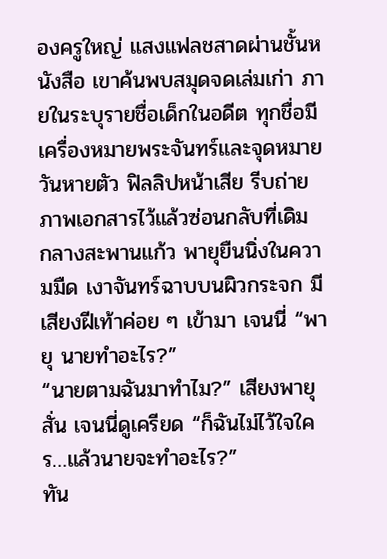องครูใหญ่ แสงแฟลชสาดผ่านชั้นหนังสือ เขาค้นพบสมุดจดเล่มเก่า ภายในระบุรายชื่อเด็กในอดีต ทุกชื่อมีเครื่องหมายพระจันทร์และจุดหมายวันหายตัว ฟิลลิปหน้าเสีย รีบถ่ายภาพเอกสารไว้แล้วซ่อนกลับที่เดิม
กลางสะพานแก้ว พายุยืนนิ่งในความมืด เงาจันทร์ฉาบบนผิวกระจก มีเสียงฝีเท้าค่อย ๆ เข้ามา เจนนี่ “พายุ นายทำอะไร?”
“นายตามฉันมาทำไม?” เสียงพายุสั่น เจนนี่ดูเครียด “ก็ฉันไม่ไว้ใจใคร…แล้วนายจะทำอะไร?”
ทัน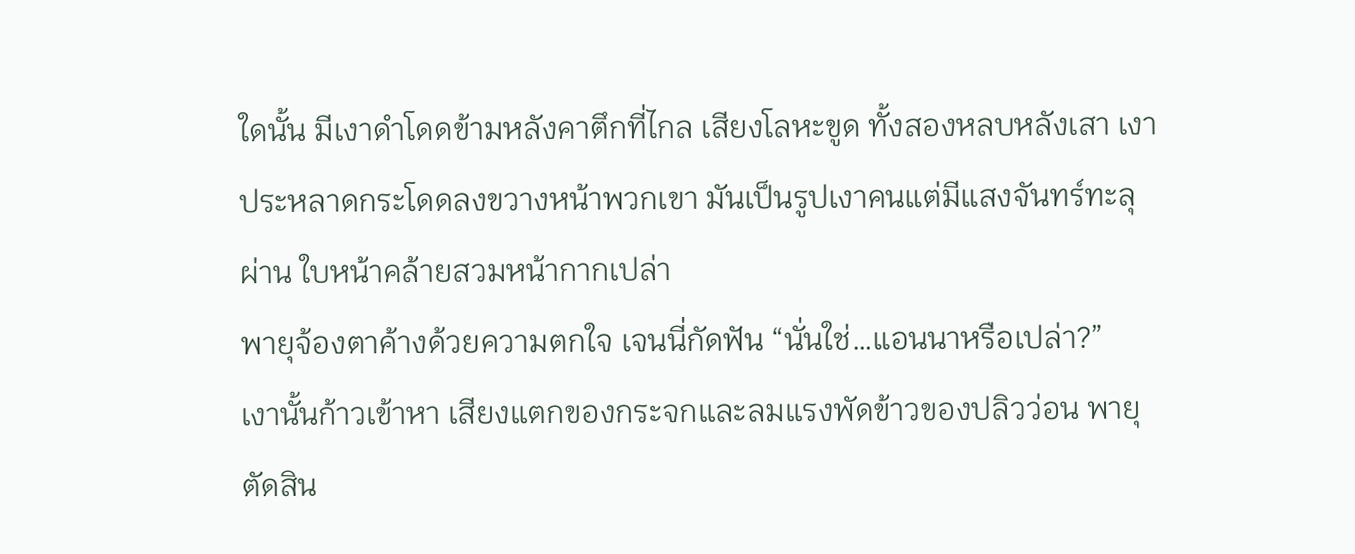ใดนั้น มีเงาดำโดดข้ามหลังคาตึกที่ไกล เสียงโลหะขูด ทั้งสองหลบหลังเสา เงาประหลาดกระโดดลงขวางหน้าพวกเขา มันเป็นรูปเงาคนแต่มีแสงจันทร์ทะลุผ่าน ใบหน้าคล้ายสวมหน้ากากเปล่า
พายุจ้องตาค้างด้วยความตกใจ เจนนี่กัดฟัน “นั่นใช่…แอนนาหรือเปล่า?”
เงานั้นก้าวเข้าหา เสียงแตกของกระจกและลมแรงพัดข้าวของปลิวว่อน พายุตัดสิน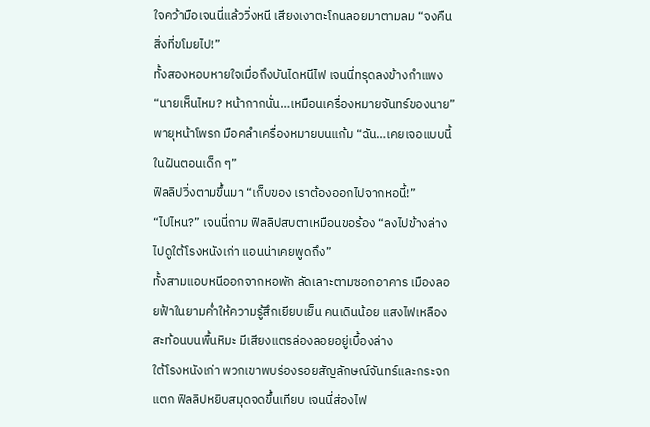ใจคว้ามือเจนนี่แล้ววิ่งหนี เสียงเงาตะโกนลอยมาตามลม “จงคืนสิ่งที่ขโมยไป!”
ทั้งสองหอบหายใจเมื่อถึงบันไดหนีไฟ เจนนี่ทรุดลงข้างกำแพง “นายเห็นไหม? หน้ากากนั่น…เหมือนเครื่องหมายจันทร์ของนาย”
พายุหน้าโพรก มือคลำเครื่องหมายบนแก้ม “ฉัน…เคยเจอแบบนี้ในฝันตอนเด็ก ๆ”
ฟิลลิปวิ่งตามขึ้นมา “เก็บของ เราต้องออกไปจากหอนี้!”
“ไปไหน?” เจนนี่ถาม ฟิลลิปสบตาเหมือนขอร้อง “ลงไปข้างล่าง ไปดูใต้โรงหนังเก่า แอนน่าเคยพูดถึง”
ทั้งสามแอบหนีออกจากหอพัก ลัดเลาะตามซอกอาคาร เมืองลอยฟ้าในยามค่ำให้ความรู้สึกเยียบเย็น คนเดินน้อย แสงไฟเหลืองสะท้อนบนพื้นหิมะ มีเสียงแตรล่องลอยอยู่เบื้องล่าง
ใต้โรงหนังเก่า พวกเขาพบร่องรอยสัญลักษณ์จันทร์และกระจกแตก ฟิลลิปหยิบสมุดจดขึ้นเทียบ เจนนี่ส่องไฟ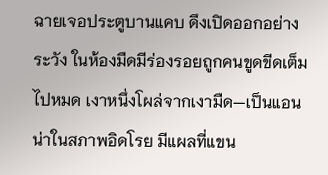ฉายเจอประตูบานแคบ ดึงเปิดออกอย่างระวัง ในห้องมืดมีร่องรอยถูกคนขูดขีดเต็มไปหมด เงาหนึ่งโผล่จากเงามืด—เป็นแอนน่าในสภาพอิดโรย มีแผลที่แขน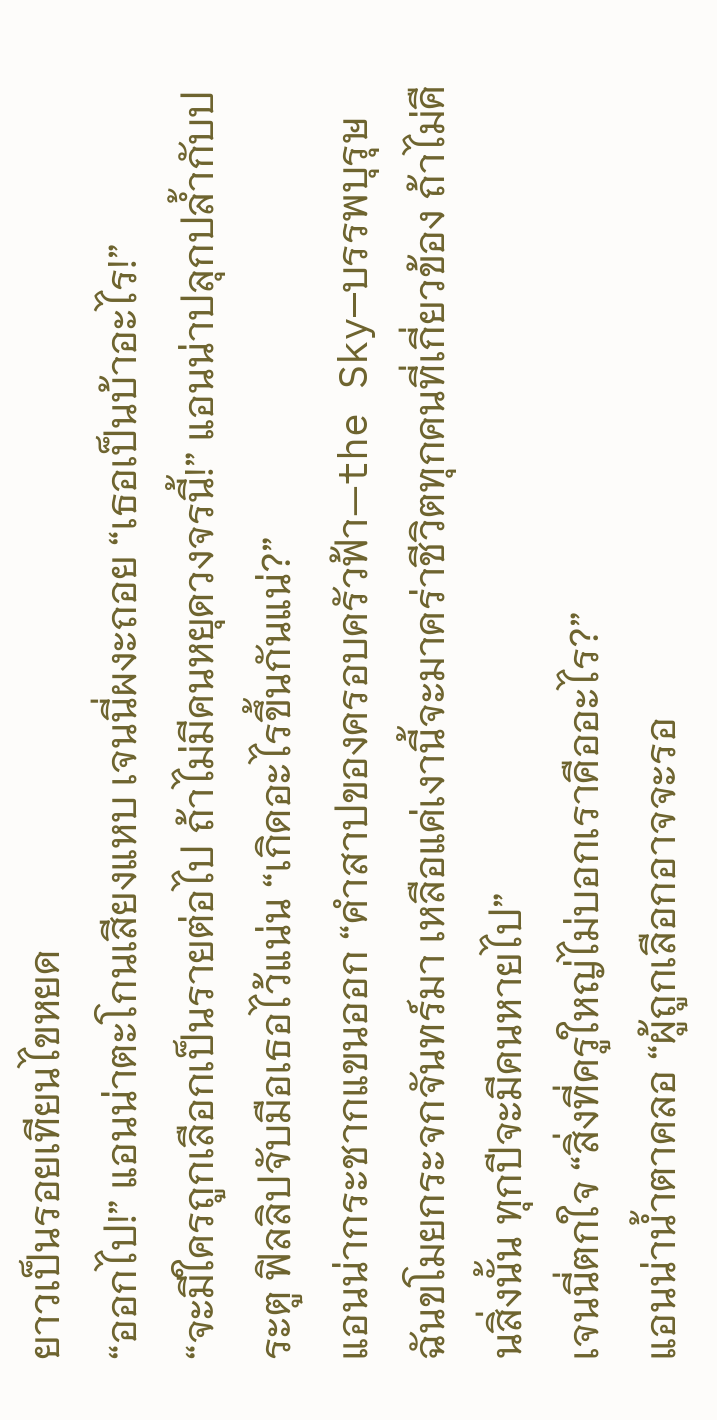ยาวเป็นรอยเทียนไขหยด
“ออกไป!” แอนน่าตะโกนเสียงแหบ เจนนี่ผงะถอย “เธอเป็นบ้าอะไร!”
“จะมีใครถูกเลือกเป็นรายต่อไป ถ้าไม่มีคนหยุดวงจรนี้!” แอนน่าปลุกปล้ำกับประตู ฟิลลิปจับมือเธอไว้แน่น “เกิดอะไรขึ้นกันแน่?”
แอนน่ากระชากแขนออก “คำสาปของครอบครัวฟ้า—the Sky—บรรพบุรุษฉันขโมยกระจกจันทร์มา เหลือแค่เงานี้จะมาคร่าชีวิตทุกคนที่เกี่ยวข้อง ถ้าไม่คืนสิ่งนั้น ทุกปีจะมีคนหายไป”
เจนนี่ตกใจ “สิ่งที่ครูใหญ่ไม่บอกเราคืออะไร?”
แอนน่าน้ำตาคลอ “ผู้ถูกเลือกอาจจะรอ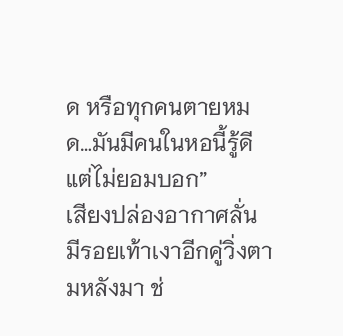ด หรือทุกคนตายหมด…มันมีคนในหอนี้รู้ดีแต่ไม่ยอมบอก”
เสียงปล่องอากาศลั่น มีรอยเท้าเงาอีกคู่วิ่งตามหลังมา ช่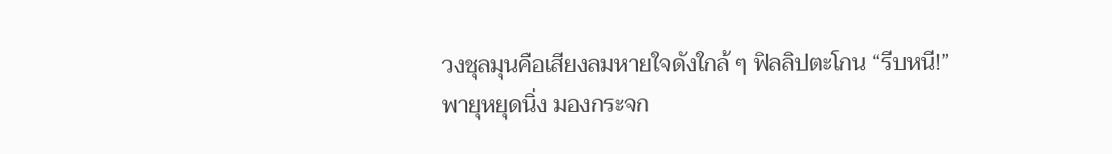วงชุลมุนคือเสียงลมหายใจดังใกล้ ๆ ฟิลลิปตะโกน “รีบหนี!”
พายุหยุดนิ่ง มองกระจก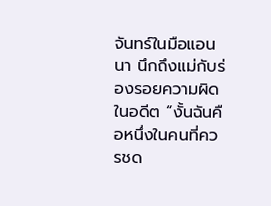จันทร์ในมือแอนนา นึกถึงแม่กับร่องรอยความผิดในอดีต “งั้นฉันคือหนึ่งในคนที่ควรชด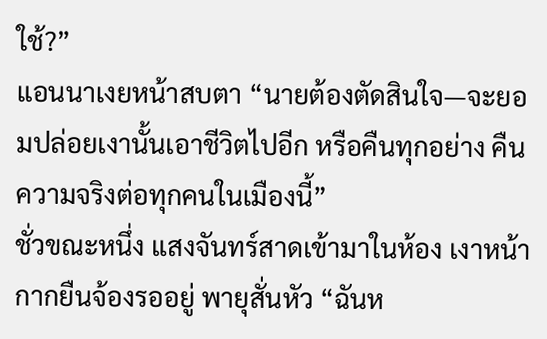ใช้?”
แอนนาเงยหน้าสบตา “นายต้องตัดสินใจ—จะยอมปล่อยเงานั้นเอาชีวิตไปอีก หรือคืนทุกอย่าง คืนความจริงต่อทุกคนในเมืองนี้”
ชั่วขณะหนึ่ง แสงจันทร์สาดเข้ามาในห้อง เงาหน้ากากยืนจ้องรออยู่ พายุสั่นหัว “ฉันห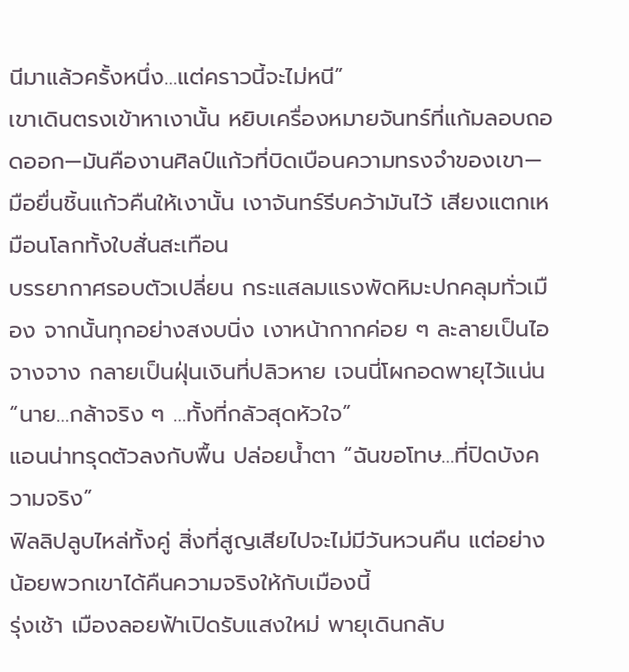นีมาแล้วครั้งหนึ่ง…แต่คราวนี้จะไม่หนี”
เขาเดินตรงเข้าหาเงานั้น หยิบเครื่องหมายจันทร์ที่แก้มลอบถอดออก—มันคืองานศิลป์แก้วที่บิดเบือนความทรงจำของเขา—มือยื่นชิ้นแก้วคืนให้เงานั้น เงาจันทร์รีบคว้ามันไว้ เสียงแตกเหมือนโลกทั้งใบสั่นสะเทือน
บรรยากาศรอบตัวเปลี่ยน กระแสลมแรงพัดหิมะปกคลุมทั่วเมือง จากนั้นทุกอย่างสงบนิ่ง เงาหน้ากากค่อย ๆ ละลายเป็นไอจางจาง กลายเป็นฝุ่นเงินที่ปลิวหาย เจนนี่โผกอดพายุไว้แน่น “นาย…กล้าจริง ๆ …ทั้งที่กลัวสุดหัวใจ”
แอนน่าทรุดตัวลงกับพื้น ปล่อยน้ำตา “ฉันขอโทษ…ที่ปิดบังความจริง”
ฟิลลิปลูบไหล่ทั้งคู่ สิ่งที่สูญเสียไปจะไม่มีวันหวนคืน แต่อย่างน้อยพวกเขาได้คืนความจริงให้กับเมืองนี้
รุ่งเช้า เมืองลอยฟ้าเปิดรับแสงใหม่ พายุเดินกลับ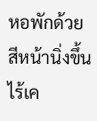หอพักด้วยสีหน้านิ่งขึ้น ไร้เค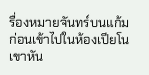รื่องหมายจันทร์บนแก้ม ก่อนเข้าไปในห้องเปียโน เขาหัน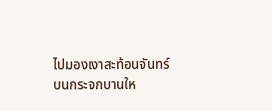ไปมองเงาสะท้อนจันทร์บนกระจกบานให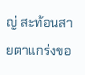ญ่ สะท้อนสายตาแกร่งขอ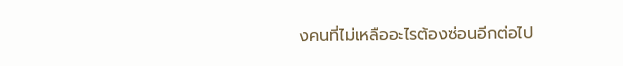งคนที่ไม่เหลืออะไรต้องซ่อนอีกต่อไป